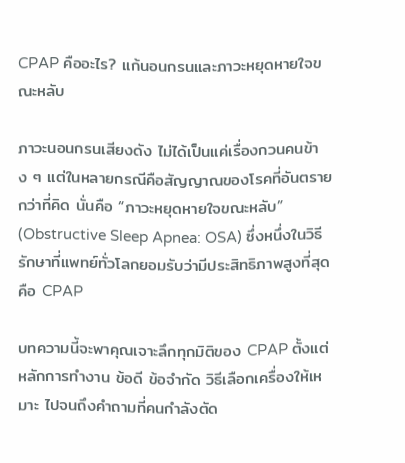CPAP คืออะไร? แก้นอนกรนและภาวะหยุดหายใจขณะหลับ

ภาวะนอนกรนเสียงดัง ไม่ได้เป็นแค่เรื่องกวนคนข้าง ๆ แต่ในหลายกรณีคือสัญญาณของโรคที่อันตรายกว่าที่คิด นั่นคือ “ภาวะหยุดหายใจขณะหลับ” (Obstructive Sleep Apnea: OSA) ซึ่งหนึ่งในวิธีรักษาที่แพทย์ทั่วโลกยอมรับว่ามีประสิทธิภาพสูงที่สุด คือ CPAP

บทความนี้จะพาคุณเจาะลึกทุกมิติของ CPAP ตั้งแต่หลักการทำงาน ข้อดี ข้อจำกัด วิธีเลือกเครื่องให้เหมาะ ไปจนถึงคำถามที่คนกำลังตัด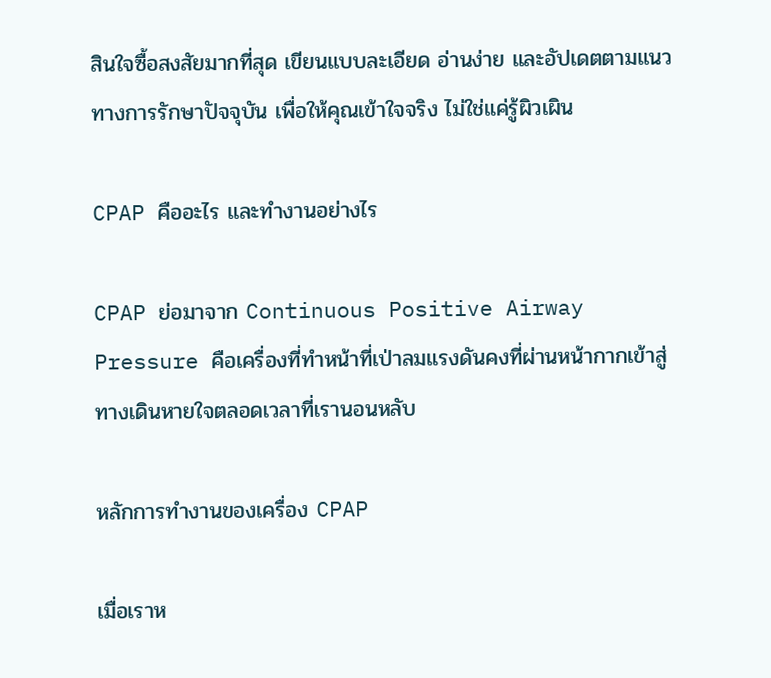สินใจซื้อสงสัยมากที่สุด เขียนแบบละเอียด อ่านง่าย และอัปเดตตามแนวทางการรักษาปัจจุบัน เพื่อให้คุณเข้าใจจริง ไม่ใช่แค่รู้ผิวเผิน

CPAP คืออะไร และทำงานอย่างไร

CPAP ย่อมาจาก Continuous Positive Airway Pressure คือเครื่องที่ทำหน้าที่เป่าลมแรงดันคงที่ผ่านหน้ากากเข้าสู่ทางเดินหายใจตลอดเวลาที่เรานอนหลับ

หลักการทำงานของเครื่อง CPAP

เมื่อเราห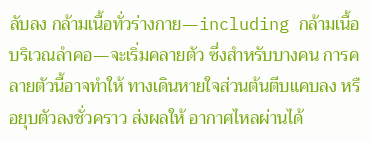ลับลง กล้ามเนื้อทั่วร่างกาย—including กล้ามเนื้อบริเวณลำคอ—จะเริ่มคลายตัว ซึ่งสำหรับบางคน การคลายตัวนี้อาจทำให้ ทางเดินหายใจส่วนต้นตีบแคบลง หรือยุบตัวลงชั่วคราว ส่งผลให้ อากาศไหลผ่านได้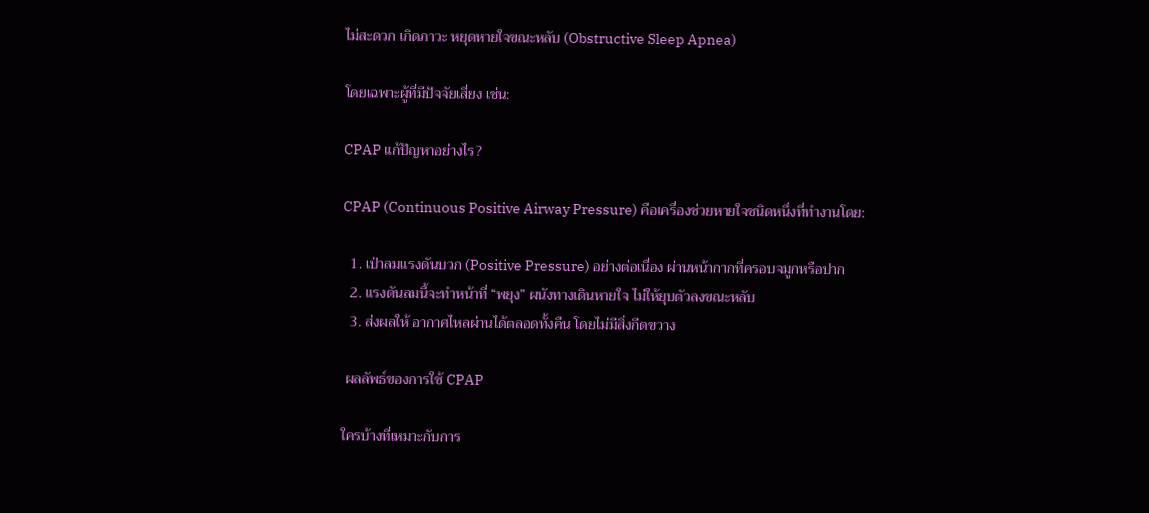ไม่สะดวก เกิดภาวะ หยุดหายใจขณะหลับ (Obstructive Sleep Apnea)

โดยเฉพาะผู้ที่มีปัจจัยเสี่ยง เช่น:

CPAP แก้ปัญหาอย่างไร?

CPAP (Continuous Positive Airway Pressure) คือเครื่องช่วยหายใจชนิดหนึ่งที่ทำงานโดย:

  1. เป่าลมแรงดันบวก (Positive Pressure) อย่างต่อเนื่อง ผ่านหน้ากากที่ครอบจมูกหรือปาก
  2. แรงดันลมนี้จะทำหน้าที่ “พยุง” ผนังทางเดินหายใจ ไม่ให้ยุบตัวลงขณะหลับ
  3. ส่งผลให้ อากาศไหลผ่านได้ตลอดทั้งคืน โดยไม่มีสิ่งกีดขวาง

 ผลลัพธ์ของการใช้ CPAP

ใครบ้างที่เหมาะกับการ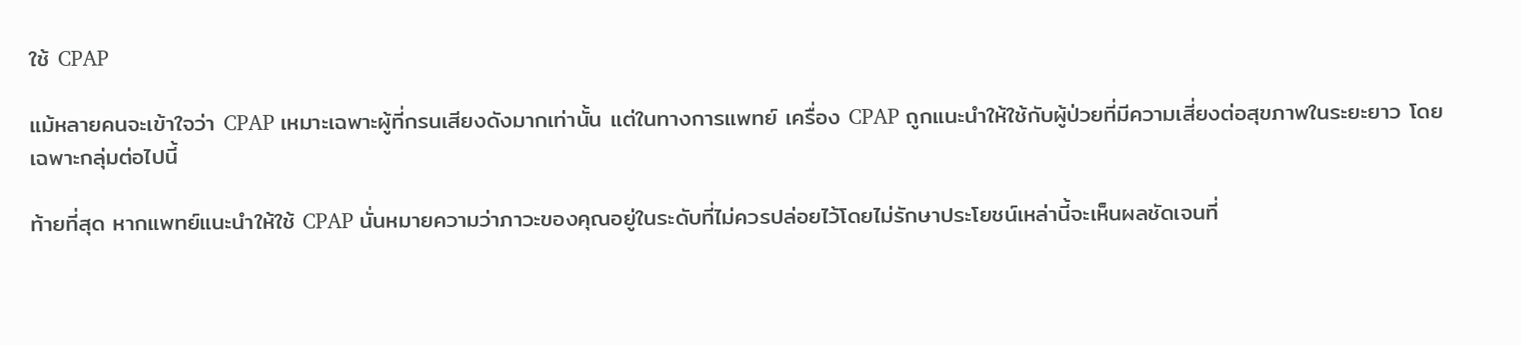ใช้ CPAP

แม้หลายคนจะเข้าใจว่า CPAP เหมาะเฉพาะผู้ที่กรนเสียงดังมากเท่านั้น แต่ในทางการแพทย์ เครื่อง CPAP ถูกแนะนำให้ใช้กับผู้ป่วยที่มีความเสี่ยงต่อสุขภาพในระยะยาว โดยเฉพาะกลุ่มต่อไปนี้

ท้ายที่สุด หากแพทย์แนะนำให้ใช้ CPAP นั่นหมายความว่าภาวะของคุณอยู่ในระดับที่ไม่ควรปล่อยไว้โดยไม่รักษาประโยชน์เหล่านี้จะเห็นผลชัดเจนที่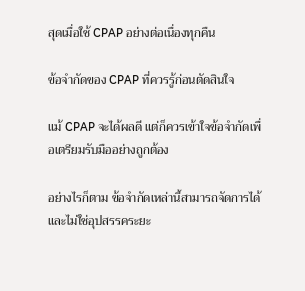สุดเมื่อใช้ CPAP อย่างต่อเนื่องทุกคืน

ข้อจำกัดของ CPAP ที่ควรรู้ก่อนตัดสินใจ

แม้ CPAP จะได้ผลดี แต่ก็ควรเข้าใจข้อจำกัดเพื่อเตรียมรับมืออย่างถูกต้อง

อย่างไรก็ตาม ข้อจำกัดเหล่านี้สามารถจัดการได้ และไม่ใช่อุปสรรคระยะ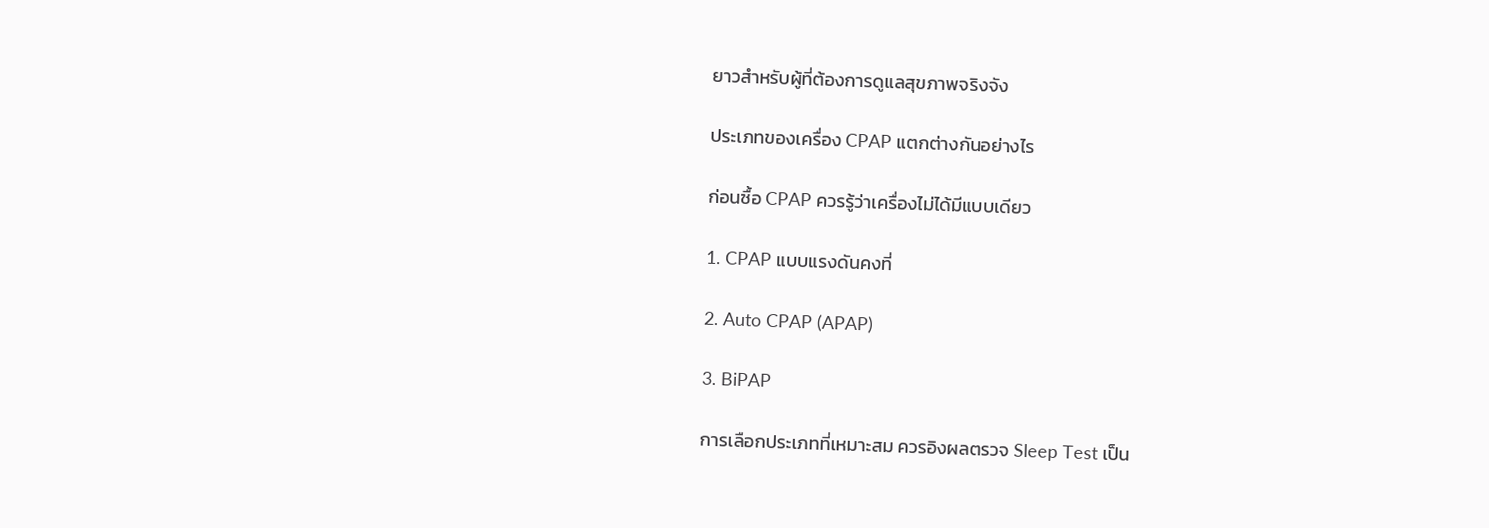ยาวสำหรับผู้ที่ต้องการดูแลสุขภาพจริงจัง

ประเภทของเครื่อง CPAP แตกต่างกันอย่างไร

ก่อนซื้อ CPAP ควรรู้ว่าเครื่องไม่ได้มีแบบเดียว

1. CPAP แบบแรงดันคงที่

2. Auto CPAP (APAP)

3. BiPAP

การเลือกประเภทที่เหมาะสม ควรอิงผลตรวจ Sleep Test เป็น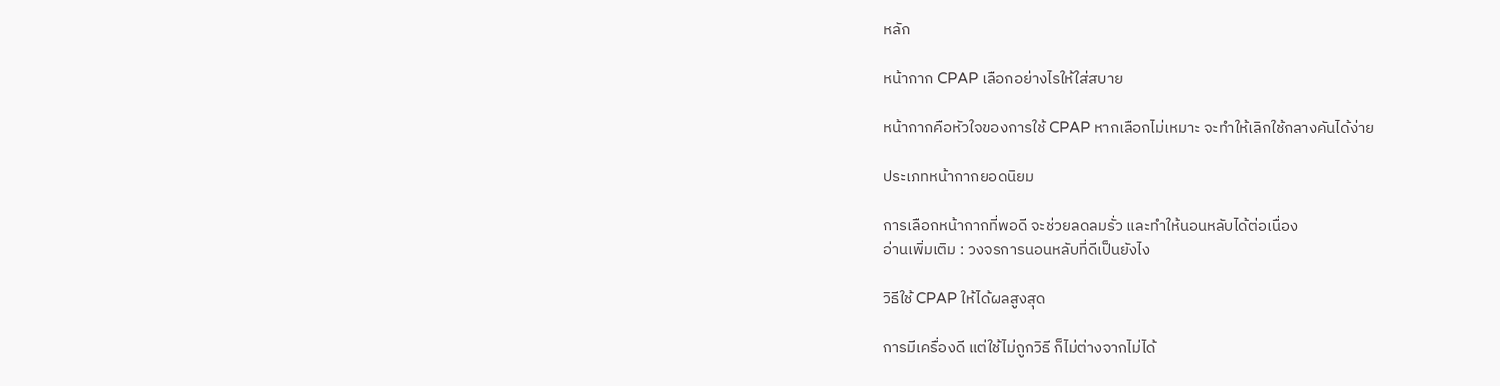หลัก

หน้ากาก CPAP เลือกอย่างไรให้ใส่สบาย

หน้ากากคือหัวใจของการใช้ CPAP หากเลือกไม่เหมาะ จะทำให้เลิกใช้กลางคันได้ง่าย

ประเภทหน้ากากยอดนิยม

การเลือกหน้ากากที่พอดี จะช่วยลดลมรั่ว และทำให้นอนหลับได้ต่อเนื่อง
อ่านเพิ่มเติม : วงจรการนอนหลับที่ดีเป็นยังไง

วิธีใช้ CPAP ให้ได้ผลสูงสุด

การมีเครื่องดี แต่ใช้ไม่ถูกวิธี ก็ไม่ต่างจากไม่ได้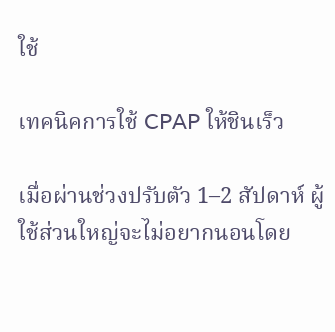ใช้

เทคนิคการใช้ CPAP ให้ชินเร็ว

เมื่อผ่านช่วงปรับตัว 1–2 สัปดาห์ ผู้ใช้ส่วนใหญ่จะไม่อยากนอนโดย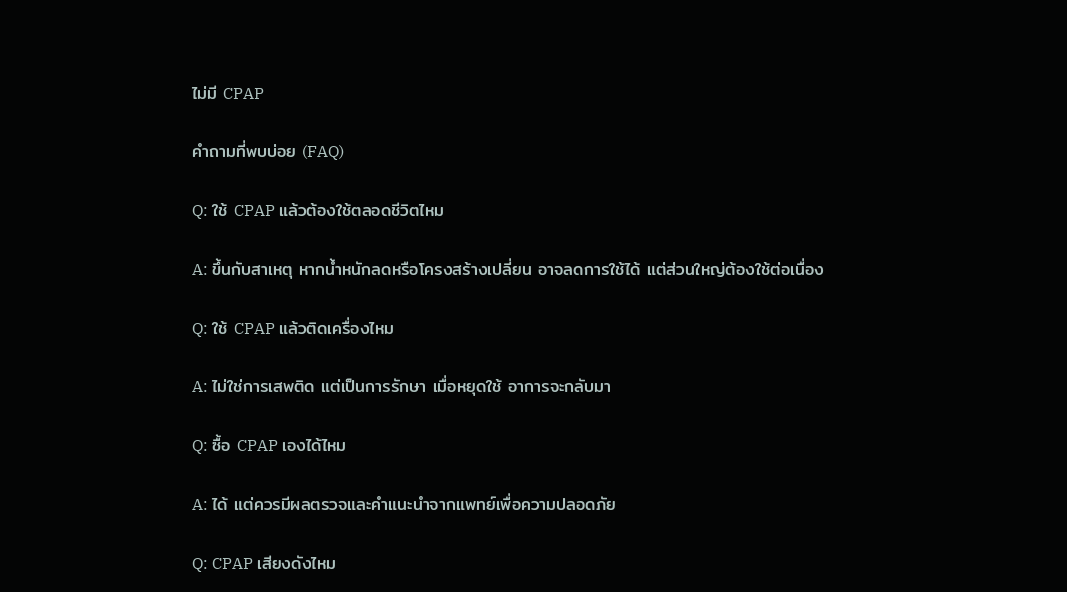ไม่มี CPAP

คำถามที่พบบ่อย (FAQ)

Q: ใช้ CPAP แล้วต้องใช้ตลอดชีวิตไหม

A: ขึ้นกับสาเหตุ หากน้ำหนักลดหรือโครงสร้างเปลี่ยน อาจลดการใช้ได้ แต่ส่วนใหญ่ต้องใช้ต่อเนื่อง

Q: ใช้ CPAP แล้วติดเครื่องไหม

A: ไม่ใช่การเสพติด แต่เป็นการรักษา เมื่อหยุดใช้ อาการจะกลับมา

Q: ซื้อ CPAP เองได้ไหม

A: ได้ แต่ควรมีผลตรวจและคำแนะนำจากแพทย์เพื่อความปลอดภัย

Q: CPAP เสียงดังไหม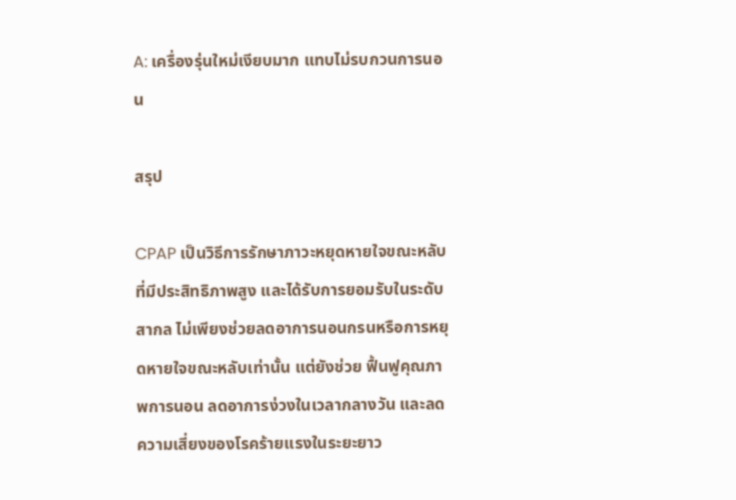A: เครื่องรุ่นใหม่เงียบมาก แทบไม่รบกวนการนอน

สรุป

CPAP เป็นวิธีการรักษาภาวะหยุดหายใจขณะหลับที่มีประสิทธิภาพสูง และได้รับการยอมรับในระดับสากล ไม่เพียงช่วยลดอาการนอนกรนหรือการหยุดหายใจขณะหลับเท่านั้น แต่ยังช่วย ฟื้นฟูคุณภาพการนอน ลดอาการง่วงในเวลากลางวัน และลดความเสี่ยงของโรคร้ายแรงในระยะยาว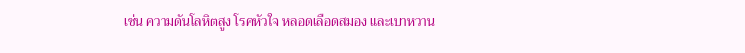เช่น ความดันโลหิตสูง โรคหัวใจ หลอดเลือดสมอง และเบาหวาน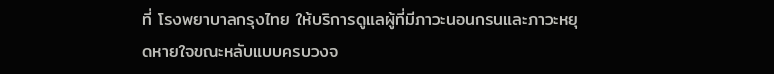ที่ โรงพยาบาลกรุงไทย ให้บริการดูแลผู้ที่มีภาวะนอนกรนและภาวะหยุดหายใจขณะหลับแบบครบวงจ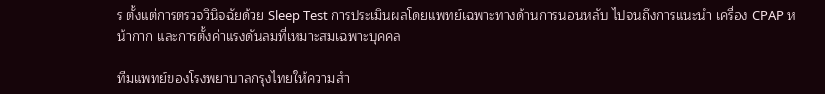ร ตั้งแต่การตรวจวินิจฉัยด้วย Sleep Test การประเมินผลโดยแพทย์เฉพาะทางด้านการนอนหลับ ไปจนถึงการแนะนำ เครื่อง CPAP หน้ากาก และการตั้งค่าแรงดันลมที่เหมาะสมเฉพาะบุคคล

ทีมแพทย์ของโรงพยาบาลกรุงไทยให้ความสำ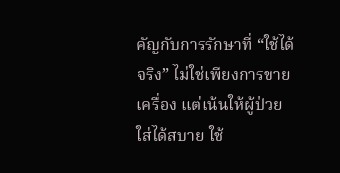คัญกับการรักษาที่ “ใช้ได้จริง” ไม่ใช่เพียงการขายเครื่อง แต่เน้นให้ผู้ป่วย ใส่ได้สบาย ใช้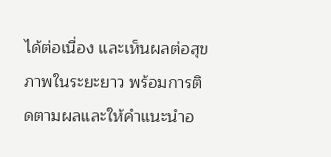ได้ต่อเนื่อง และเห็นผลต่อสุขภาพในระยะยาว พร้อมการติดตามผลและให้คำแนะนำอ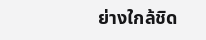ย่างใกล้ชิด